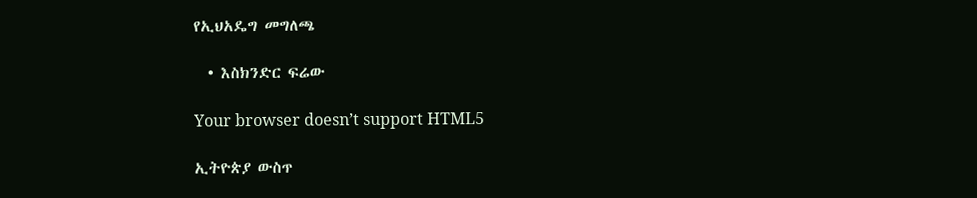የኢህአዴግ መግለጫ

  • እስክንድር ፍሬው

Your browser doesn’t support HTML5

ኢትዮጵያ ውስጥ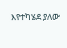እየተካሄደ ያለው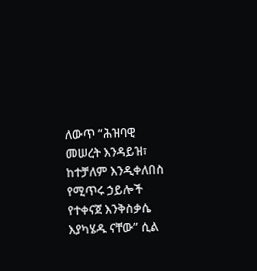ለውጥ “ሕዝባዊ መሠረት እንዳይዝ፣ ከተቻለም እንዲቀለበስ የሚጥሩ ኃይሎች የተቀናጀ እንቅስቃሴ እያካሄዱ ናቸው” ሲል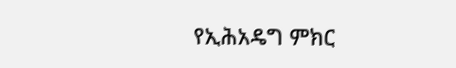የኢሕአዴግ ምክር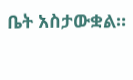ቤት አስታውቋል።